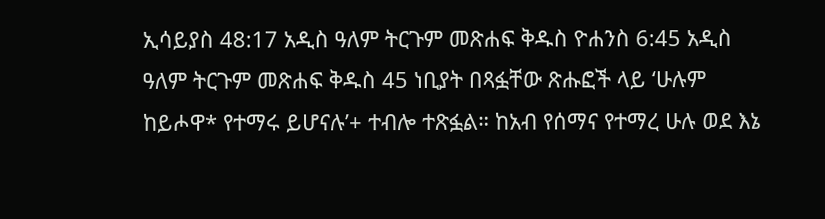ኢሳይያስ 48:17 አዲስ ዓለም ትርጉም መጽሐፍ ቅዱስ ዮሐንስ 6:45 አዲስ ዓለም ትርጉም መጽሐፍ ቅዱስ 45 ነቢያት በጻፏቸው ጽሑፎች ላይ ‘ሁሉም ከይሖዋ* የተማሩ ይሆናሉ’+ ተብሎ ተጽፏል። ከአብ የሰማና የተማረ ሁሉ ወደ እኔ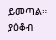ይመጣል። ያዕቆብ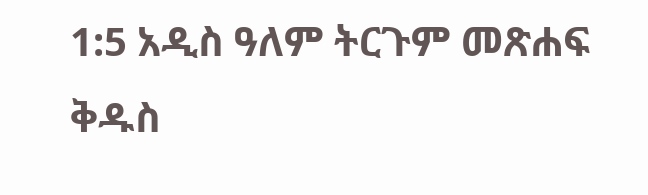1:5 አዲስ ዓለም ትርጉም መጽሐፍ ቅዱስ